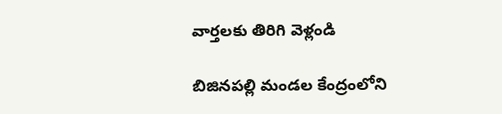వార్తలకు తిరిగి వెళ్లండి

బిజినపల్లి మండల కేంద్రంలోని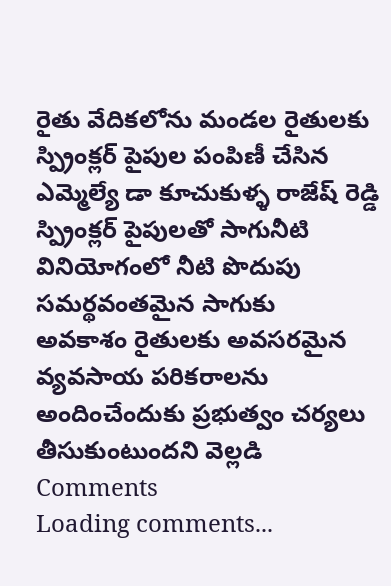రైతు వేదికలోను మండల రైతులకు స్ప్రింక్లర్ పైపుల పంపిణీ చేసిన ఎమ్మెల్యే డా కూచుకుళ్ళ రాజేష్ రెడ్డి స్ప్రింక్లర్ పైపులతో సాగునీటి వినియోగంలో నీటి పొదుపు సమర్థవంతమైన సాగుకు
అవకాశం రైతులకు అవసరమైన వ్యవసాయ పరికరాలను అందించేందుకు ప్రభుత్వం చర్యలు తీసుకుంటుందని వెల్లడి
Comments
Loading comments...